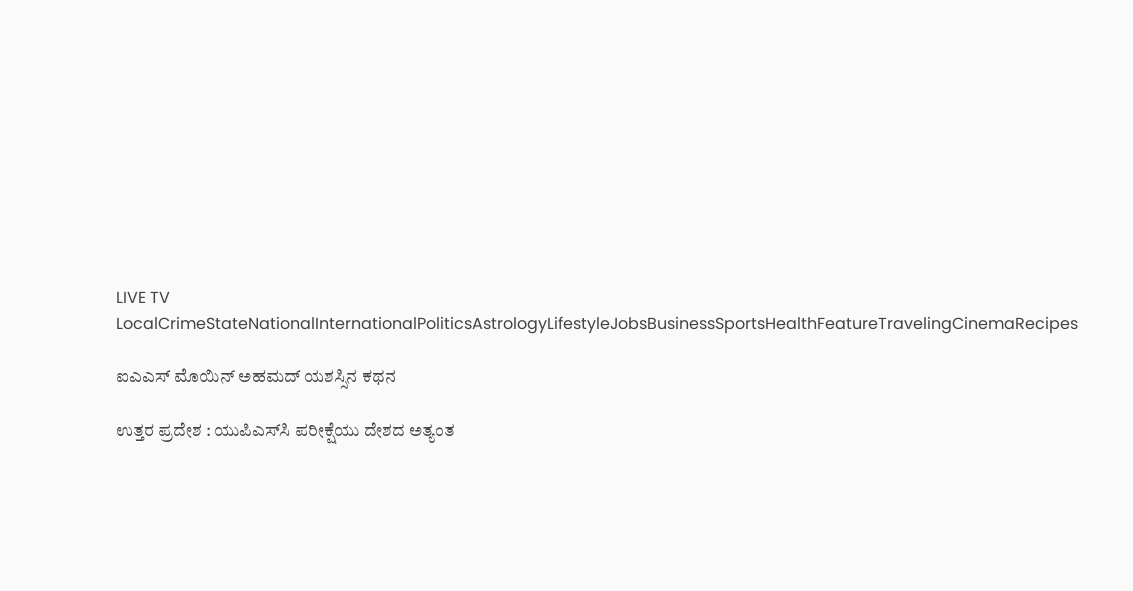LIVE TV LocalCrimeStateNationalInternationalPoliticsAstrologyLifestyleJobsBusinessSportsHealthFeatureTravelingCinemaRecipes

ಐಎಎಸ್‌ ಮೊಯಿನ್ ಅಹಮದ್ ಯಶಸ್ಸಿನ ಕಥನ

ಉತ್ತರ ಪ್ರದೇಶ : ಯುಪಿಎಸ್‌ಸಿ ಪರೀಕ್ಷೆಯು ದೇಶದ ಅತ್ಯಂತ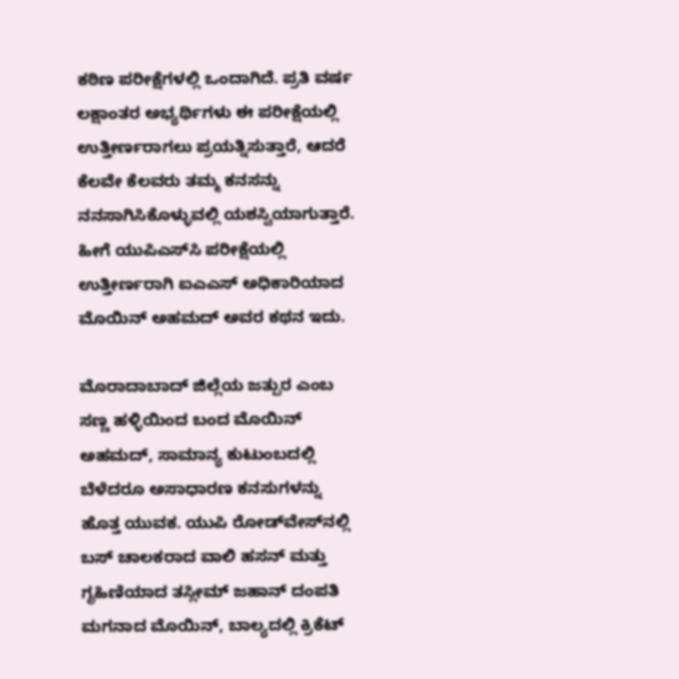ಕಠಿಣ ಪರೀಕ್ಷೆಗಳಲ್ಲಿ ಒಂದಾಗಿದೆ. ಪ್ರತಿ ವರ್ಷ ಲಕ್ಷಾಂತರ ಅಭ್ಯರ್ಥಿಗಳು ಈ ಪರೀಕ್ಷೆಯಲ್ಲಿ ಉತ್ತೀರ್ಣರಾಗಲು ಪ್ರಯತ್ನಿಸುತ್ತಾರೆ, ಆದರೆ ಕೆಲವೇ ಕೆಲವರು ತಮ್ಮ ಕನಸನ್ನು ನನಸಾಗಿಸಿಕೊಳ್ಳುವಲ್ಲಿ ಯಶಸ್ವಿಯಾಗುತ್ತಾರೆ. ಹೀಗೆ ಯುಪಿಎಸ್‌ಸಿ ಪರೀಕ್ಷೆಯಲ್ಲಿ ಉತ್ತೀರ್ಣರಾಗಿ ಐಎಎಸ್ ಅಧಿಕಾರಿಯಾದ ಮೊಯಿನ್ ಅಹಮದ್ ಅವರ ಕಥನ ಇದು.

ಮೊರಾದಾಬಾದ್ ಜಿಲ್ಲೆಯ ಜತ್ಪುರ ಎಂಬ ಸಣ್ಣ ಹಳ್ಳಿಯಿಂದ ಬಂದ ಮೊಯಿನ್ ಅಹಮದ್, ಸಾಮಾನ್ಯ ಕುಟುಂಬದಲ್ಲಿ ಬೆಳೆದರೂ ಅಸಾಧಾರಣ ಕನಸುಗಳನ್ನು ಹೊತ್ತ ಯುವಕ. ಯುಪಿ ರೋಡ್‌ವೇಸ್‌ನಲ್ಲಿ ಬಸ್ ಚಾಲಕರಾದ ವಾಲಿ ಹಸನ್ ಮತ್ತು ಗೃಹಿಣಿಯಾದ ತಸ್ಲೀಮ್ ಜಹಾನ್ ದಂಪತಿ ಮಗನಾದ ಮೊಯಿನ್, ಬಾಲ್ಯದಲ್ಲಿ ಕ್ರಿಕೆಟ್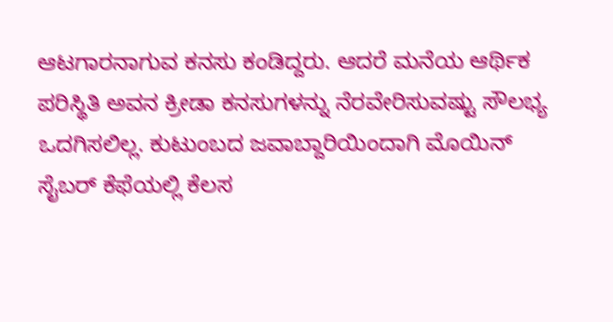ಆಟಗಾರನಾಗುವ ಕನಸು ಕಂಡಿದ್ದರು. ಆದರೆ ಮನೆಯ ಆರ್ಥಿಕ ಪರಿಸ್ಥಿತಿ ಅವನ ಕ್ರೀಡಾ ಕನಸುಗಳನ್ನು ನೆರವೇರಿಸುವಷ್ಟು ಸೌಲಭ್ಯ ಒದಗಿಸಲಿಲ್ಲ. ಕುಟುಂಬದ ಜವಾಬ್ದಾರಿಯಿಂದಾಗಿ ಮೊಯಿನ್ ಸೈಬರ್ ಕೆಫೆಯಲ್ಲಿ ಕೆಲಸ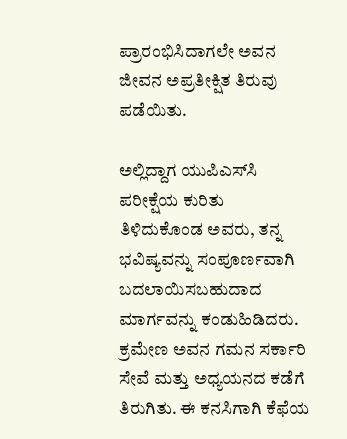ಪ್ರಾರಂಭಿಸಿದಾಗಲೇ ಅವನ ಜೀವನ ಅಪ್ರತೀಕ್ಷಿತ ತಿರುವು ಪಡೆಯಿತು.

ಅಲ್ಲಿದ್ದಾಗ ಯುಪಿಎಸ್‌ಸಿ ಪರೀಕ್ಷೆಯ ಕುರಿತು ತಿಳಿದುಕೊಂಡ ಅವರು, ತನ್ನ ಭವಿಷ್ಯವನ್ನು ಸಂಪೂರ್ಣವಾಗಿ ಬದಲಾಯಿಸಬಹುದಾದ ಮಾರ್ಗವನ್ನು ಕಂಡುಹಿಡಿದರು. ಕ್ರಮೇಣ ಅವನ ಗಮನ ಸರ್ಕಾರಿ ಸೇವೆ ಮತ್ತು ಅಧ್ಯಯನದ ಕಡೆಗೆ ತಿರುಗಿತು. ಈ ಕನಸಿಗಾಗಿ ಕೆಫೆಯ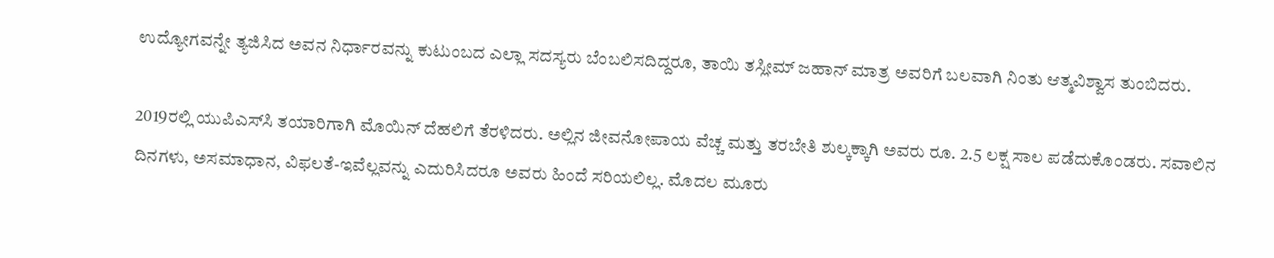ಉದ್ಯೋಗವನ್ನೇ ತ್ಯಜಿಸಿದ ಅವನ ನಿರ್ಧಾರವನ್ನು ಕುಟುಂಬದ ಎಲ್ಲಾ ಸದಸ್ಯರು ಬೆಂಬಲಿಸದಿದ್ದರೂ, ತಾಯಿ ತಸ್ಲೀಮ್ ಜಹಾನ್ ಮಾತ್ರ ಅವರಿಗೆ ಬಲವಾಗಿ ನಿಂತು ಆತ್ಮವಿಶ್ವಾಸ ತುಂಬಿದರು.

2019ರಲ್ಲಿ ಯುಪಿಎಸ್‌ಸಿ ತಯಾರಿಗಾಗಿ ಮೊಯಿನ್ ದೆಹಲಿಗೆ ತೆರಳಿದರು. ಅಲ್ಲಿನ ಜೀವನೋಪಾಯ ವೆಚ್ಚ ಮತ್ತು ತರಬೇತಿ ಶುಲ್ಕಕ್ಕಾಗಿ ಅವರು ರೂ. 2.5 ಲಕ್ಷ ಸಾಲ ಪಡೆದುಕೊಂಡರು. ಸವಾಲಿನ ದಿನಗಳು, ಅಸಮಾಧಾನ, ವಿಫಲತೆ-ಇವೆಲ್ಲವನ್ನು ಎದುರಿಸಿದರೂ ಅವರು ಹಿಂದೆ ಸರಿಯಲಿಲ್ಲ. ಮೊದಲ ಮೂರು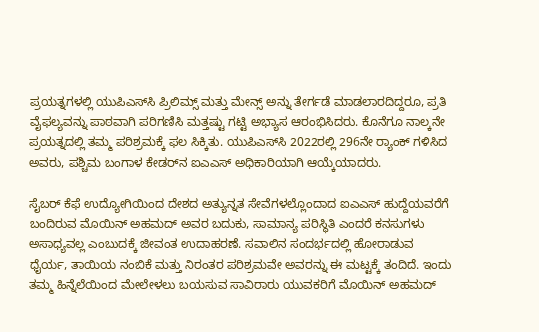ಪ್ರಯತ್ನಗಳಲ್ಲಿ ಯುಪಿಎಸ್‌ಸಿ ಪ್ರಿಲಿಮ್ಸ್ ಮತ್ತು ಮೇನ್ಸ್ ಅನ್ನು ತೇರ್ಗಡೆ ಮಾಡಲಾರದಿದ್ದರೂ, ಪ್ರತಿ ವೈಫಲ್ಯವನ್ನು ಪಾಠವಾಗಿ ಪರಿಗಣಿಸಿ ಮತ್ತಷ್ಟು ಗಟ್ಟಿ ಅಭ್ಯಾಸ ಆರಂಭಿಸಿದರು. ಕೊನೆಗೂ ನಾಲ್ಕನೇ ಪ್ರಯತ್ನದಲ್ಲಿ ತಮ್ಮ ಪರಿಶ್ರಮಕ್ಕೆ ಫಲ ಸಿಕ್ಕಿತು. ಯುಪಿಎಸ್‌ಸಿ 2022ರಲ್ಲಿ 296ನೇ ರ‍್ಯಾಂಕ್ ಗಳಿಸಿದ ಅವರು, ಪಶ್ಚಿಮ ಬಂಗಾಳ ಕೇಡರ್‌ನ ಐಎಎಸ್ ಅಧಿಕಾರಿಯಾಗಿ ಆಯ್ಕೆಯಾದರು.

ಸೈಬರ್ ಕೆಫೆ ಉದ್ಯೋಗಿಯಿಂದ ದೇಶದ ಅತ್ಯುನ್ನತ ಸೇವೆಗಳಲ್ಲೊಂದಾದ ಐಎಎಸ್ ಹುದ್ದೆಯವರೆಗೆ ಬಂದಿರುವ ಮೊಯಿನ್ ಅಹಮದ್ ಅವರ ಬದುಕು, ಸಾಮಾನ್ಯ ಪರಿಸ್ಥಿತಿ ಎಂದರೆ ಕನಸುಗಳು ಅಸಾಧ್ಯವಲ್ಲ ಎಂಬುದಕ್ಕೆ ಜೀವಂತ ಉದಾಹರಣೆ. ಸವಾಲಿನ ಸಂದರ್ಭದಲ್ಲಿ ಹೋರಾಡುವ ಧೈರ್ಯ, ತಾಯಿಯ ನಂಬಿಕೆ ಮತ್ತು ನಿರಂತರ ಪರಿಶ್ರಮವೇ ಅವರನ್ನು ಈ ಮಟ್ಟಕ್ಕೆ ತಂದಿದೆ. ಇಂದು ತಮ್ಮ ಹಿನ್ನೆಲೆಯಿಂದ ಮೇಲೇಳಲು ಬಯಸುವ ಸಾವಿರಾರು ಯುವಕರಿಗೆ ಮೊಯಿನ್ ಅಹಮದ್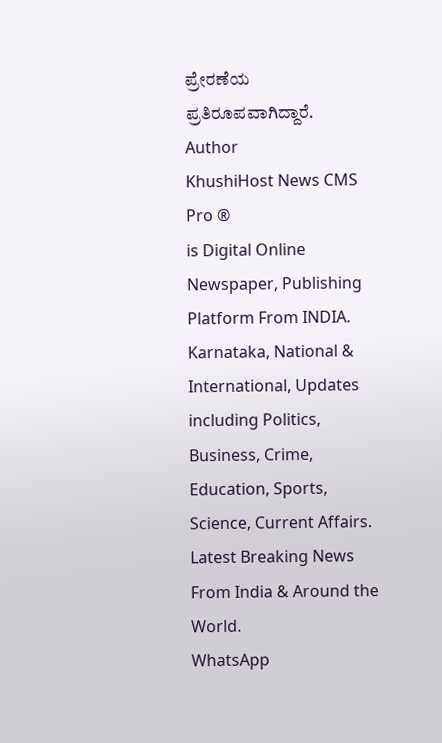ಪ್ರೇರಣೆಯ ಪ್ರತಿರೂಪವಾಗಿದ್ದಾರೆ.
Author
KhushiHost News CMS Pro ®
is Digital Online Newspaper, Publishing Platform From INDIA. Karnataka, National & International, Updates including Politics, Business, Crime, Education, Sports, Science, Current Affairs. Latest Breaking News From India & Around the World.
WhatsApp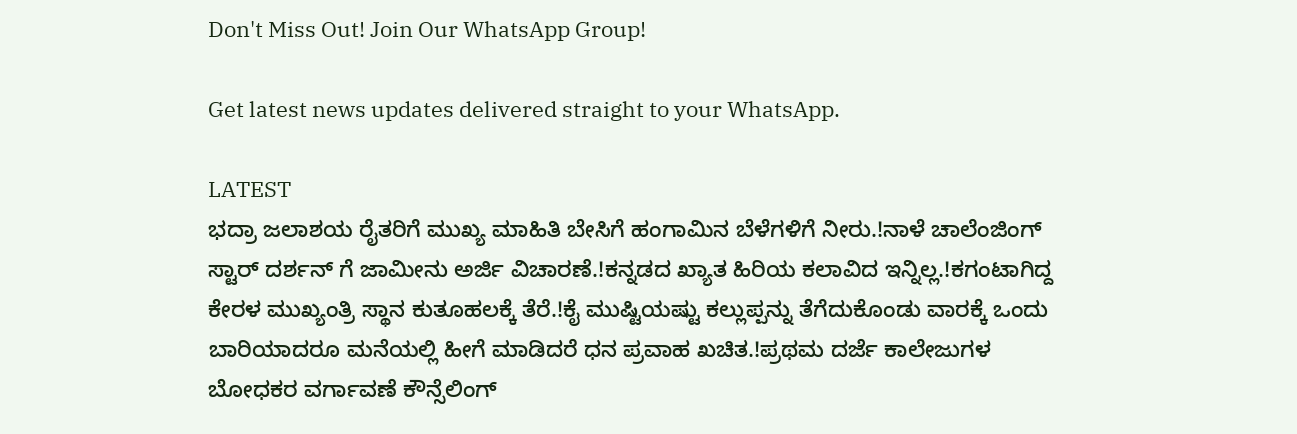Don't Miss Out! Join Our WhatsApp Group!

Get latest news updates delivered straight to your WhatsApp.

LATEST
ಭದ್ರಾ ಜಲಾಶಯ ರೈತರಿಗೆ ಮುಖ್ಯ ಮಾಹಿತಿ ಬೇಸಿಗೆ ಹಂಗಾಮಿನ ಬೆಳೆಗಳಿಗೆ ನೀರು.!ನಾಳೆ ಚಾಲೆಂಜಿಂಗ್ ಸ್ಟಾರ್ ದರ್ಶನ್ ಗೆ ಜಾಮೀನು ಅರ್ಜಿ ವಿಚಾರಣೆ.!ಕನ್ನಡದ ಖ್ಯಾತ ಹಿರಿಯ ಕಲಾವಿದ ಇನ್ನಿಲ್ಲ.!ಕಗಂಟಾಗಿದ್ದ ಕೇರಳ ಮುಖ್ಯಂತ್ರಿ ಸ್ಥಾನ ಕುತೂಹಲಕ್ಕೆ ತೆರೆ.!ಕೈ ಮುಷ್ಟಿಯಷ್ಟು ಕಲ್ಲುಪ್ಪನ್ನು ತೆಗೆದುಕೊಂಡು ವಾರಕ್ಕೆ ಒಂದು ಬಾರಿಯಾದರೂ ಮನೆಯಲ್ಲಿ ಹೀಗೆ ಮಾಡಿದರೆ ಧನ ಪ್ರವಾಹ ಖಚಿತ.!ಪ್ರಥಮ ದರ್ಜೆ ಕಾಲೇಜುಗಳ ಬೋಧಕರ ವರ್ಗಾವಣೆ ಕೌನ್ಸೆಲಿಂಗ್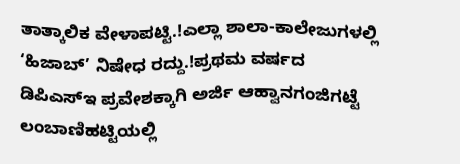ತಾತ್ಕಾಲಿಕ ವೇಳಾಪಟ್ಟಿ.!ಎಲ್ಲಾ ಶಾಲಾ-ಕಾಲೇಜುಗಳಲ್ಲಿ ‘ಹಿಜಾಬ್’ ನಿಷೇಧ ರದ್ದು.!ಪ್ರಥಮ ವರ್ಷದ ಡಿಪಿಎಸ್‍ಇ ಪ್ರವೇಶಕ್ಕಾಗಿ ಅರ್ಜಿ ಆಹ್ವಾನಗಂಜಿಗಟ್ಟೆ ಲಂಬಾಣಿಹಟ್ಟಿಯಲ್ಲಿ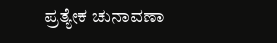ಪ್ರತ್ಯೇಕ ಚುನಾವಣಾ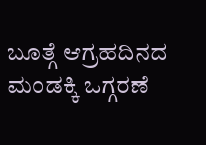ಬೂತ್ಗೆ ಆಗ್ರಹದಿನದ ಮಂಡಕ್ಕಿ ಒಗ್ಗರಣೆ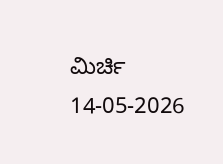ಮಿರ್ಚಿ 14-05-2026